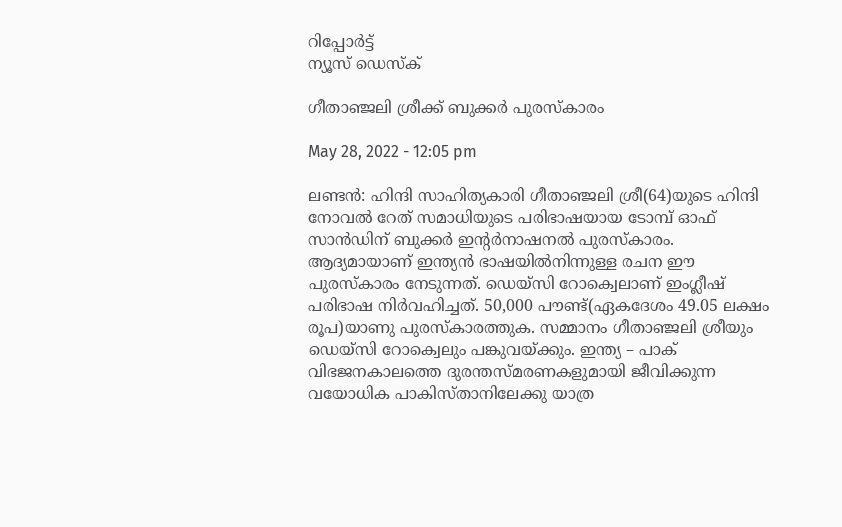റിപ്പോര്‍ട്ട്
ന്യൂസ് ഡെസ്ക്

ഗീതാഞ്ജലി ശ്രീക്ക് ബുക്കര്‍ പുരസ്‌കാരം

May 28, 2022 - 12:05 pm

ലണ്ടന്‍: ഹിന്ദി സാഹിത്യകാരി ഗീതാഞ്ജലി ശ്രീ(64)യുടെ ഹിന്ദി നോവല്‍ റേത് സമാധിയുടെ പരിഭാഷയായ ടോമ്പ് ഓഫ് സാന്‍ഡിന് ബുക്കര്‍ ഇന്റര്‍നാഷനല്‍ പുരസ്‌കാരം. ആദ്യമായാണ് ഇന്ത്യന്‍ ഭാഷയില്‍നിന്നുള്ള രചന ഈ പുരസ്‌കാരം നേടുന്നത്. ഡെയ്സി റോക്വെലാണ് ഇംഗ്ലീഷ് പരിഭാഷ നിര്‍വഹിച്ചത്. 50,000 പൗണ്ട്(ഏകദേശം 49.05 ലക്ഷം രൂപ)യാണു പുരസ്‌കാരത്തുക. സമ്മാനം ഗീതാഞ്ജലി ശ്രീയും ഡെയ്സി റോക്വെലും പങ്കുവയ്ക്കും. ഇന്ത്യ – പാക് വിഭജനകാലത്തെ ദുരന്തസ്മരണകളുമായി ജീവിക്കുന്ന വയോധിക പാകിസ്താനിലേക്കു യാത്ര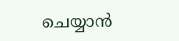ചെയ്യാന്‍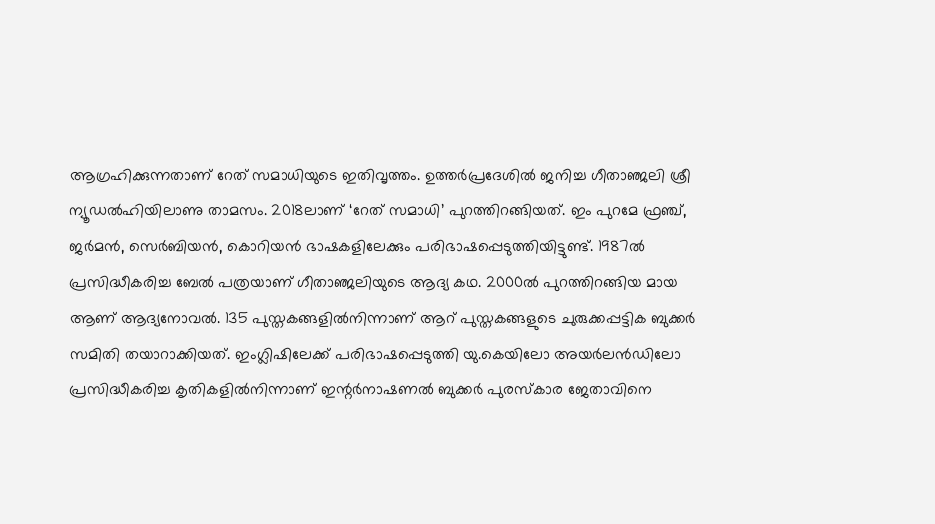ആഗ്രഹിക്കുന്നതാണ് റേത് സമാധിയുടെ ഇതിവൃത്തം. ഉത്തര്‍പ്രദേശില്‍ ജനിച്ച ഗീതാഞ്ജലി ശ്രീ ന്യൂഡല്‍ഹിയിലാണു താമസം. 2018ലാണ് ‘റേത് സമാധി’ പുറത്തിറങ്ങിയത്. ഇം പുറമേ ഫ്രഞ്ച്, ജര്‍മന്‍, സെര്‍ബിയന്‍, കൊറിയന്‍ ഭാഷകളിലേക്കും പരിഭാഷപ്പെടുത്തിയിട്ടുണ്ട്. 1987ല്‍ പ്രസിദ്ധീകരിച്ച ബേല്‍ പത്രയാണ് ഗീതാഞ്ജലിയുടെ ആദ്യ കഥ. 2000ല്‍ പുറത്തിറങ്ങിയ മായ ആണ് ആദ്യനോവല്‍. 135 പുസ്തകങ്ങളില്‍നിന്നാണ് ആറ് പുസ്തകങ്ങളുടെ ചുരുക്കപ്പട്ടിക ബുക്കര്‍ സമിതി തയാറാക്കിയത്. ഇംഗ്ലിഷിലേക്ക് പരിഭാഷപ്പെടുത്തി യു.കെയിലോ അയര്‍ലന്‍ഡിലോ പ്രസിദ്ധീകരിച്ച കൃതികളില്‍നിന്നാണ് ഇന്റര്‍നാഷണല്‍ ബുക്കര്‍ പുരസ്‌കാര ജേതാവിനെ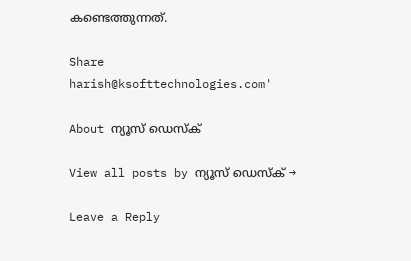കണ്ടെത്തുന്നത്.

Share
harish@ksofttechnologies.com'

About ന്യൂസ് ഡെസ്ക്

View all posts by ന്യൂസ് ഡെസ്ക് →

Leave a Reply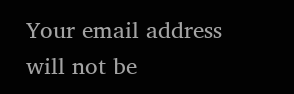Your email address will not be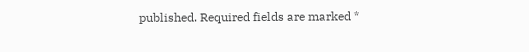published. Required fields are marked *